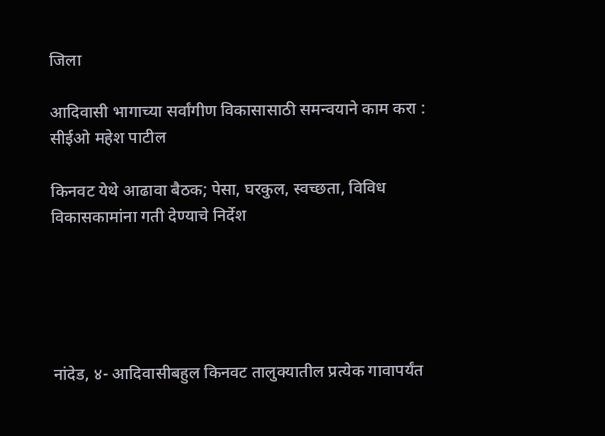जिला

आदिवासी भागाच्या सर्वांगीण विकासासाठी समन्वयाने काम करा : सीईओ महेश पाटील

किनवट येथे आढावा बैठक; पेसा, घरकुल, स्वच्छता, विविध विकासकामांना गती देण्याचे निर्देश





नांदेड, ४- आदिवासीबहुल किनवट तालुक्यातील प्रत्येक गावापर्यंत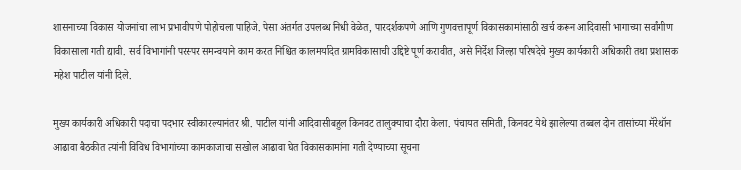शासनाच्या विकास योजनांचा लाभ प्रभावीपणे पोहोचला पाहिजे. पेसा अंतर्गत उपलब्ध निधी वेळेत, पारदर्शकपणे आणि गुणवत्तापूर्ण विकासकामांसाठी खर्च करून आदिवासी भागाच्या सर्वांगीण विकासाला गती द्यावी. सर्व विभागांनी परस्पर समन्वयाने काम करत निश्चित कालमर्यादेत ग्रामविकासाची उद्दिष्टे पूर्ण करावीत, असे निर्देश जिल्हा परिषदेचे मुख्य कार्यकारी अधिकारी तथा प्रशासक महेश पाटील यांनी दिले.

मुख्य कार्यकारी अधिकारी पदाचा पदभार स्वीकारल्यानंतर श्री. पाटील यांनी आदिवासीबहुल किनवट तालुक्याचा दौरा केला. पंचायत समिती, किनवट येथे झालेल्या तब्बल दोन तासांच्या मॅरेथॉन आढावा बैठकीत त्यांनी विविध विभागांच्या कामकाजाचा सखोल आढावा घेत विकासकामांना गती देण्याच्या सूचना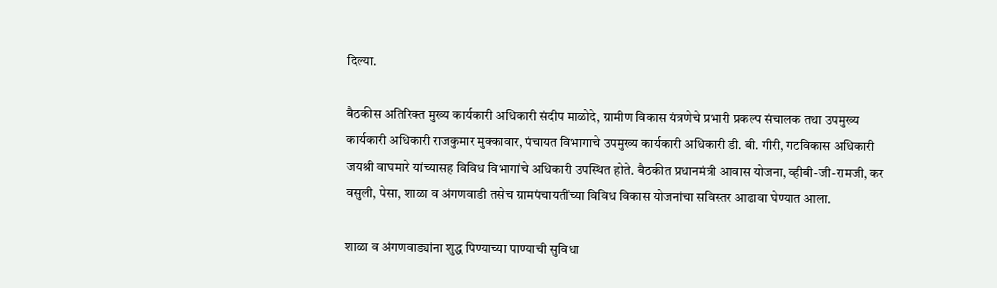दिल्या.

बैठकीस अतिरिक्त मुख्य कार्यकारी अधिकारी संदीप माळोदे, ग्रामीण विकास यंत्रणेचे प्रभारी प्रकल्प संचालक तथा उपमुख्य कार्यकारी अधिकारी राजकुमार मुक्कावार, पंचायत विभागाचे उपमुख्य कार्यकारी अधिकारी डी. बी. गीरी, गटविकास अधिकारी जयश्री वाघमारे यांच्यासह विविध विभागांचे अधिकारी उपस्थित होते. बैठकीत प्रधानमंत्री आवास योजना, व्हीबी-जी-रामजी, कर वसुली, पेसा, शाळा व अंगणवाडी तसेच ग्रामपंचायतींच्या विविध विकास योजनांचा सविस्तर आढावा घेण्यात आला.

शाळा व अंगणवाड्यांना शुद्ध पिण्याच्या पाण्याची सुविधा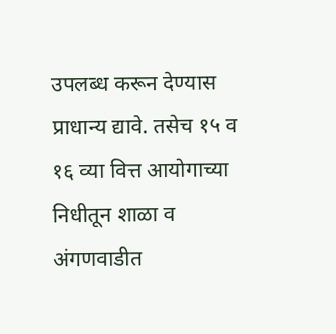उपलब्ध करून देण्यास प्राधान्य द्यावे. तसेच १५ व १६ व्या वित्त आयोगाच्या निधीतून शाळा व अंगणवाडीत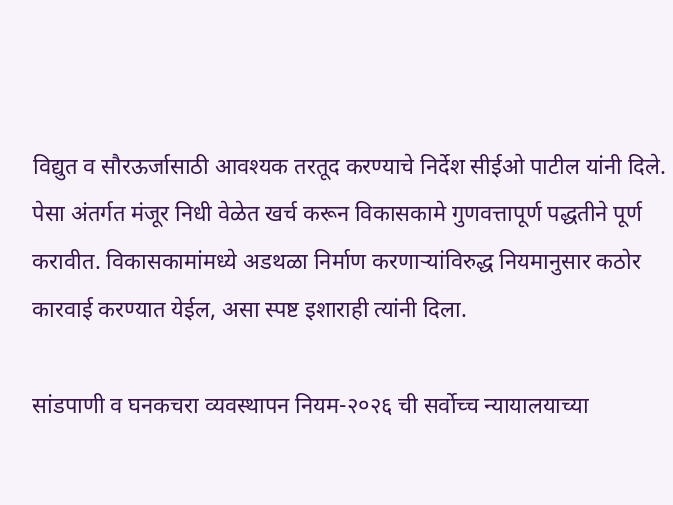विद्युत व सौरऊर्जासाठी आवश्यक तरतूद करण्याचे निर्देश सीईओ पाटील यांनी दिले. पेसा अंतर्गत मंजूर निधी वेळेत खर्च करून विकासकामे गुणवत्तापूर्ण पद्धतीने पूर्ण करावीत. विकासकामांमध्ये अडथळा निर्माण करणाऱ्यांविरुद्ध नियमानुसार कठोर कारवाई करण्यात येईल, असा स्पष्ट इशाराही त्यांनी दिला.

सांडपाणी व घनकचरा व्यवस्थापन नियम-२०२६ ची सर्वोच्च न्यायालयाच्या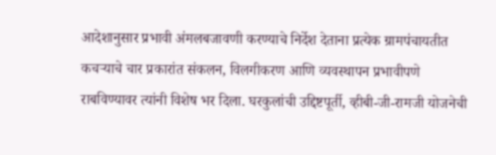आदेशानुसार प्रभावी अंमलबजावणी करण्याचे निर्देश देताना प्रत्येक ग्रामपंचायतीत कचऱ्याचे चार प्रकारांत संकलन, विलगीकरण आणि व्यवस्थापन प्रभावीपणे राबविण्यावर त्यांनी विशेष भर दिला. घरकुलांची उद्दिष्टपूर्ती, व्हीबी-जी-रामजी योजनेची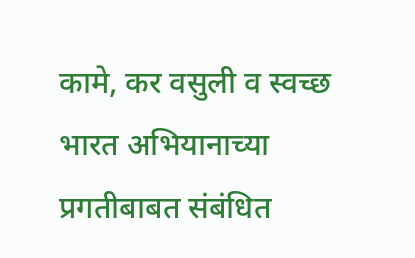कामे, कर वसुली व स्वच्छ भारत अभियानाच्या प्रगतीबाबत संबंधित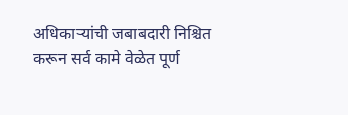अधिकाऱ्यांची जबाबदारी निश्चित करून सर्व कामे वेळेत पूर्ण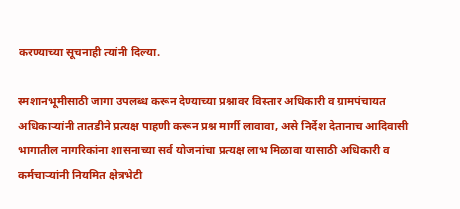करण्याच्या सूचनाही त्यांनी दिल्या.

स्मशानभूमीसाठी जागा उपलब्ध करून देण्याच्या प्रश्नावर विस्तार अधिकारी व ग्रामपंचायत अधिकाऱ्यांनी तातडीने प्रत्यक्ष पाहणी करून प्रश्न मार्गी लावावा, असे निर्देश देतानाच आदिवासी भागातील नागरिकांना शासनाच्या सर्व योजनांचा प्रत्यक्ष लाभ मिळावा यासाठी अधिकारी व कर्मचाऱ्यांनी नियमित क्षेत्रभेटी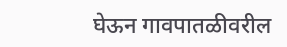घेऊन गावपातळीवरील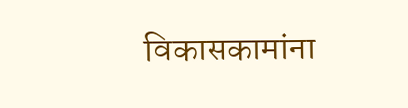विकासकामांना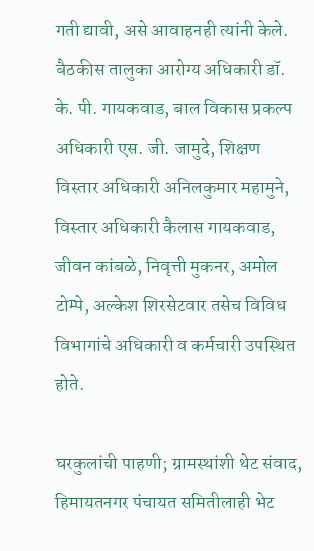गती द्यावी, असे आवाहनही त्यांनी केले. बैठकीस तालुका आरोग्य अधिकारी डॉ. के. पी. गायकवाड, बाल विकास प्रकल्प अधिकारी एस. जी. जामुदे, शिक्षण विस्तार अधिकारी अनिलकुमार महामुने, विस्तार अधिकारी कैलास गायकवाड, जीवन कांबळे, निवृत्ती मुकनर, अमोल टोम्पे, अल्केश शिरसेटवार तसेच विविध विभागांचे अधिकारी व कर्मचारी उपस्थित होते.

घरकुलांची पाहणी; ग्रामस्थांशी थेट संवाद, हिमायतनगर पंचायत समितीलाही भेट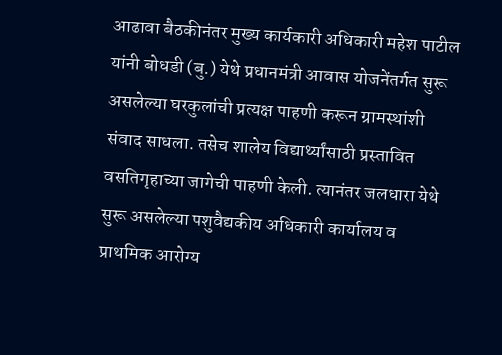आढावा बैठकीनंतर मुख्य कार्यकारी अधिकारी महेश पाटील यांनी बोधडी (बु.) येथे प्रधानमंत्री आवास योजनेंतर्गत सुरू असलेल्या घरकुलांची प्रत्यक्ष पाहणी करून ग्रामस्थांशी संवाद साधला. तसेच शालेय विद्यार्थ्यांसाठी प्रस्तावित वसतिगृहाच्या जागेची पाहणी केली. त्यानंतर जलधारा येथे सुरू असलेल्या पशुवैद्यकीय अधिकारी कार्यालय व प्राथमिक आरोग्य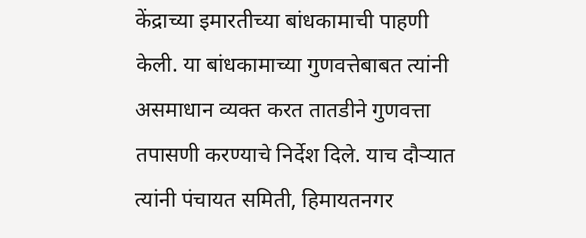केंद्राच्या इमारतीच्या बांधकामाची पाहणी केली. या बांधकामाच्या गुणवत्तेबाबत त्यांनी असमाधान व्यक्त करत तातडीने गुणवत्ता तपासणी करण्याचे निर्देश दिले. याच दौऱ्यात त्यांनी पंचायत समिती, हिमायतनगर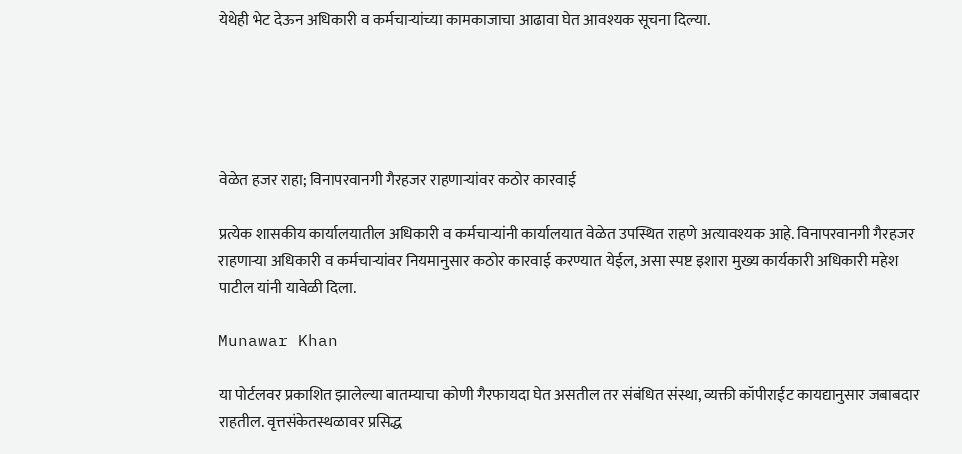येथेही भेट देऊन अधिकारी व कर्मचाऱ्यांच्या कामकाजाचा आढावा घेत आवश्यक सूचना दिल्या.





वेळेत हजर राहा; विनापरवानगी गैरहजर राहणाऱ्यांवर कठोर कारवाई

प्रत्येक शासकीय कार्यालयातील अधिकारी व कर्मचाऱ्यांनी कार्यालयात वेळेत उपस्थित राहणे अत्यावश्यक आहे. विनापरवानगी गैरहजर राहणाऱ्या अधिकारी व कर्मचाऱ्यांवर नियमानुसार कठोर कारवाई करण्यात येईल, असा स्पष्ट इशारा मुख्य कार्यकारी अधिकारी महेश पाटील यांनी यावेळी दिला.

Munawar Khan

या पोर्टलवर प्रकाशित झालेल्या बातम्याचा कोणी गैरफायदा घेत असतील तर संबंधित संस्था, व्यक्ती कॉपीराईट कायद्यानुसार जबाबदार राहतील. वृत्तसंकेतस्थळावर प्रसिद्ध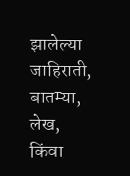झालेल्या जाहिराती, बातम्या, लेख, किंवा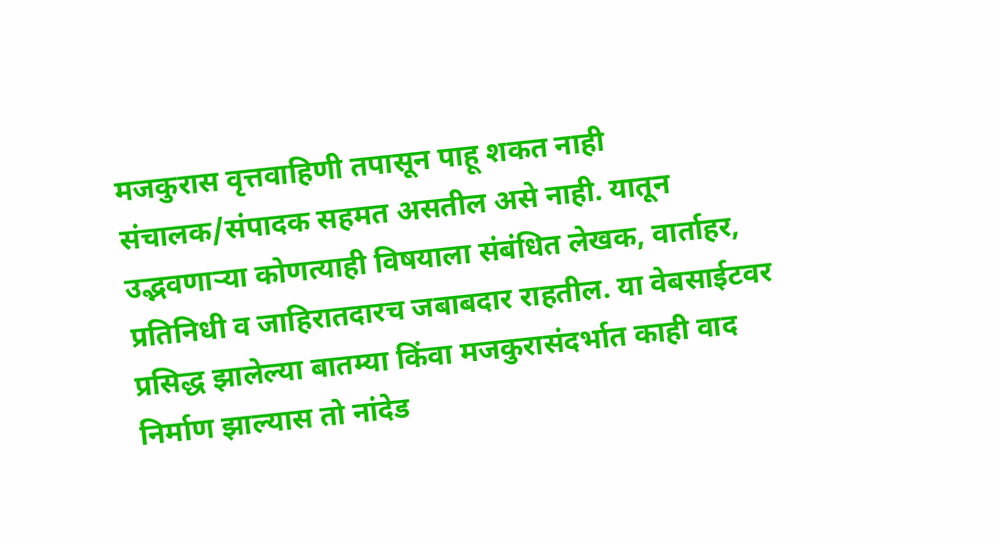मजकुरास वृत्तवाहिणी तपासून पाहू शकत नाही संचालक/संपादक सहमत असतील असे नाही. यातून उद्भवणाऱ्या कोणत्याही विषयाला संबंधित लेखक, वार्ताहर, प्रतिनिधी व जाहिरातदारच जबाबदार राहतील. या वेबसाईटवर प्रसिद्ध झालेल्या बातम्या किंवा मजकुरासंदर्भात काही वाद निर्माण झाल्यास तो नांदेड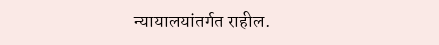न्यायालयांतर्गत राहील.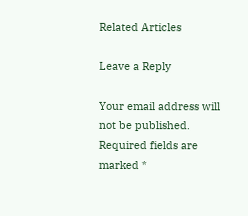Related Articles

Leave a Reply

Your email address will not be published. Required fields are marked *